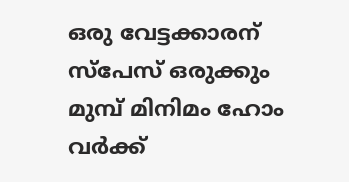ഒരു വേട്ടക്കാരന് സ്‌പേസ് ഒരുക്കും മുമ്പ് മിനിമം ഹോം വര്‍ക്ക്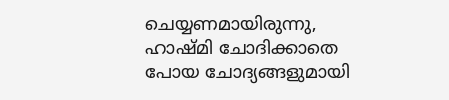ചെയ്യണമായിരുന്നു, ഹാഷ്മി ചോദിക്കാതെ പോയ ചോദ്യങ്ങളുമായി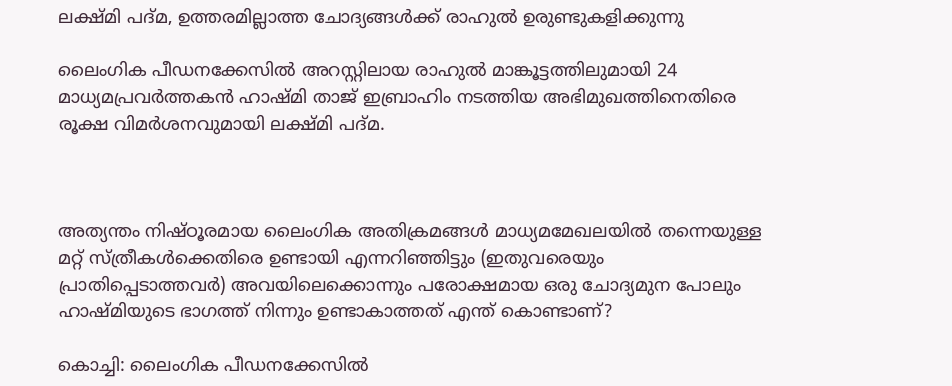ലക്ഷ്മി പദ്മ, ഉത്തരമില്ലാത്ത ചോദ്യങ്ങള്‍ക്ക് രാഹുല്‍ ഉരുണ്ടുകളിക്കുന്നു

ലൈംഗിക പീഡനക്കേസില്‍ അറസ്റ്റിലായ രാഹുല്‍ മാങ്കൂട്ടത്തിലുമായി 24 മാധ്യമപ്രവര്‍ത്തകന്‍ ഹാഷ്മി താജ് ഇബ്രാഹിം നടത്തിയ അഭിമുഖത്തിനെതിരെ രൂക്ഷ വിമര്‍ശനവുമായി ലക്ഷ്മി പദ്മ.



അത്യന്തം നിഷ്ഠൂരമായ ലൈംഗിക അതിക്രമങ്ങള്‍ മാധ്യമമേഖലയില്‍ തന്നെയുള്ള മറ്റ് സ്ത്രീകള്‍ക്കെതിരെ ഉണ്ടായി എന്നറിഞ്ഞിട്ടും (ഇതുവരെയും പ്രാതിപ്പെടാത്തവര്‍) അവയിലെക്കൊന്നും പരോക്ഷമായ ഒരു ചോദ്യമുന പോലും ഹാഷ്മിയുടെ ഭാഗത്ത് നിന്നും ഉണ്ടാകാത്തത് എന്ത് കൊണ്ടാണ്?

കൊച്ചി: ലൈംഗിക പീഡനക്കേസില്‍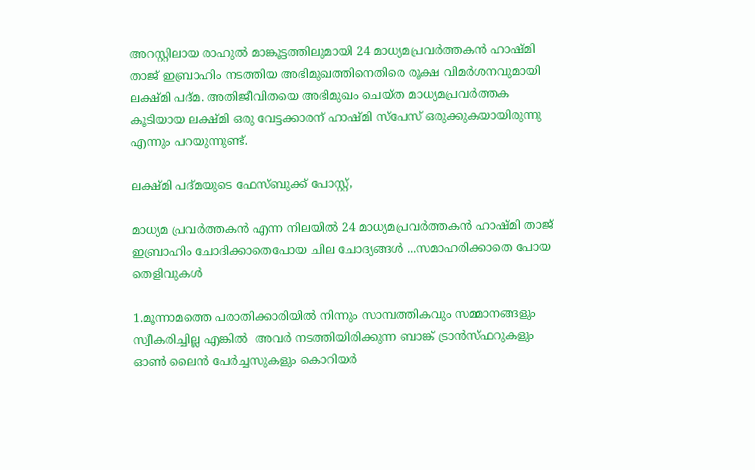അറസ്റ്റിലായ രാഹുല്‍ മാങ്കൂട്ടത്തിലുമായി 24 മാധ്യമപ്രവര്‍ത്തകന്‍ ഹാഷ്മി താജ് ഇബ്രാഹിം നടത്തിയ അഭിമുഖത്തിനെതിരെ രൂക്ഷ വിമര്‍ശനവുമായി ലക്ഷ്മി പദ്മ. അതിജീവിതയെ അഭിമുഖം ചെയ്ത മാധ്യമപ്രവര്‍ത്തക കൂടിയായ ലക്ഷ്മി ഒരു വേട്ടക്കാരന് ഹാഷ്മി സ്‌പേസ് ഒരുക്കുകയായിരുന്നു എന്നും പറയുന്നുണ്ട്.

ലക്ഷ്മി പദ്മയുടെ ഫേസ്ബുക്ക് പോസ്റ്റ്,

മാധ്യമ പ്രവര്‍ത്തകന്‍ എന്ന നിലയില്‍ 24 മാധ്യമപ്രവര്‍ത്തകന്‍ ഹാഷ്മി താജ് ഇബ്രാഹിം ചോദിക്കാതെപോയ ചില ചോദ്യങ്ങള്‍ ...സമാഹരിക്കാതെ പോയ തെളിവുകള്‍

1.മൂന്നാമത്തെ പരാതിക്കാരിയില്‍ നിന്നും സാമ്പത്തികവും സമ്മാനങ്ങളും സ്വീകരിച്ചില്ല എങ്കില്‍  അവര്‍ നടത്തിയിരിക്കുന്ന ബാങ്ക് ട്രാന്‍സ്ഫറുകളും ഓണ്‍ ലൈന്‍ പേര്‍ച്ചസുകളും കൊറിയര്‍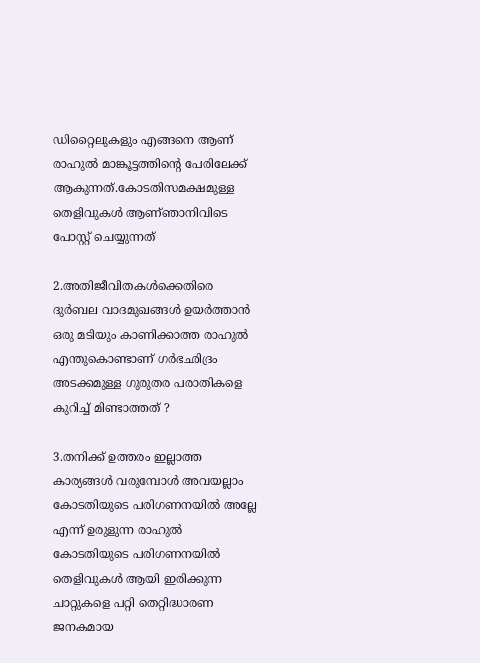ഡിറ്റൈലുകളും എങ്ങനെ ആണ് രാഹുല്‍ മാങ്കൂട്ടത്തിന്റെ പേരിലേക്ക് ആകുന്നത്.കോടതിസമക്ഷമുള്ള തെളിവുകള്‍ ആണ്ഞാനിവിടെ പോസ്റ്റ് ചെയ്യുന്നത്

2.അതിജീവിതകള്‍ക്കെതിരെ ദുര്‍ബല വാദമുഖങ്ങള്‍ ഉയര്‍ത്താന്‍ ഒരു മടിയും കാണിക്കാത്ത രാഹുല്‍ എന്തുകൊണ്ടാണ് ഗര്‍ഭഛിദ്രം അടക്കമുള്ള ഗുരുതര പരാതികളെ കുറിച്ച് മിണ്ടാത്തത് ?

3.തനിക്ക് ഉത്തരം ഇല്ലാത്ത കാര്യങ്ങള്‍ വരുമ്പോള്‍ അവയല്ലാം കോടതിയുടെ പരിഗണനയില്‍ അല്ലേ എന്ന് ഉരുളുന്ന രാഹുല്‍ കോടതിയുടെ പരിഗണനയില്‍ തെളിവുകള്‍ ആയി ഇരിക്കുന്ന ചാറ്റുകളെ പറ്റി തെറ്റിദ്ധാരണ ജനകമായ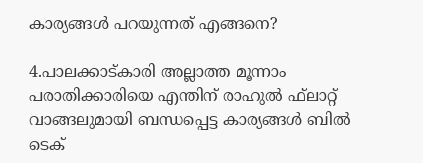കാര്യങ്ങള്‍ പറയുന്നത് എങ്ങനെ?

4.പാലക്കാട്കാരി അല്ലാത്ത മൂന്നാം പരാതിക്കാരിയെ എന്തിന് രാഹുല്‍ ഫ്‌ലാറ്റ് വാങ്ങലുമായി ബന്ധപ്പെട്ട കാര്യങ്ങള്‍ ബില്‍ ടെക്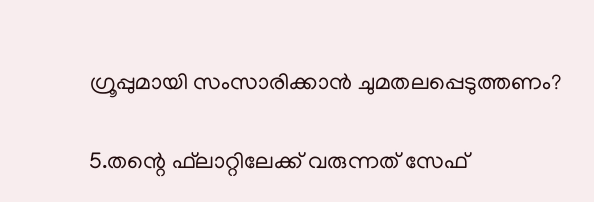ഗ്രൂപ്പുമായി സംസാരിക്കാന്‍ ചുമതലപ്പെടുത്തണം?

5.തന്റെ ഫ്‌ലാറ്റിലേക്ക് വരുന്നത് സേഫ്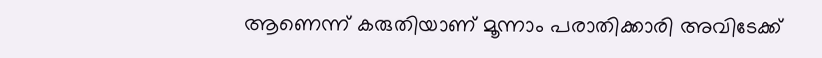ആണെന്ന് കരുതിയാണ് മൂന്നാം പരാതിക്കാരി അവിടേക്ക്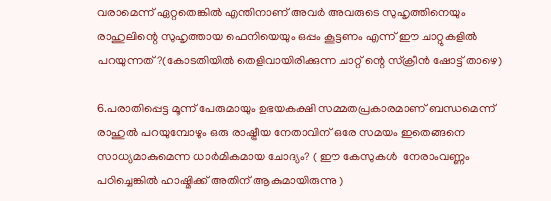വരാമെന്ന് ഏറ്റതെങ്കില്‍ എന്തിനാണ് അവര്‍ അവരുടെ സുഹൃത്തിനെയും രാഹുലിന്റെ സുഹൃത്തായ ഫെനിയെയും ഒപ്പം കൂട്ടണം എന്ന് ഈ ചാറ്റുകളില്‍ പറയുന്നത്?(കോടതിയില്‍ തെളിവായിരിക്കുന്ന ചാറ്റ് ന്റെ സ്‌ക്രീന്‍ ഷോട്ട് താഴെ)

6.പരാതിപ്പെട്ട മൂന്ന് പേരുമായും ഉഭയകക്ഷി സമ്മതപ്രകാരമാണ് ബന്ധമെന്ന് രാഹുല്‍ പറയുമ്പോഴും ഒരു രാഷ്ട്രീയ നേതാവിന് ഒരേ സമയം ഇതെങ്ങനെ സാധ്യമാകുമെന്ന ധാര്‍മികമായ ചോദ്യം? ( ഈ കേസുകള്‍  നേരാംവണ്ണം പഠിച്ചെങ്കില്‍ ഹാഷ്മിക്ക് അതിന് ആകുമായിരുന്നു )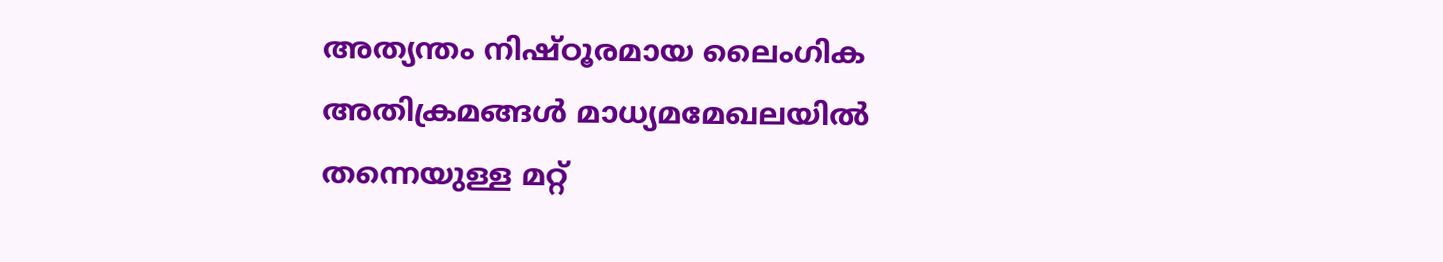അത്യന്തം നിഷ്ഠൂരമായ ലൈംഗിക അതിക്രമങ്ങള്‍ മാധ്യമമേഖലയില്‍ തന്നെയുള്ള മറ്റ്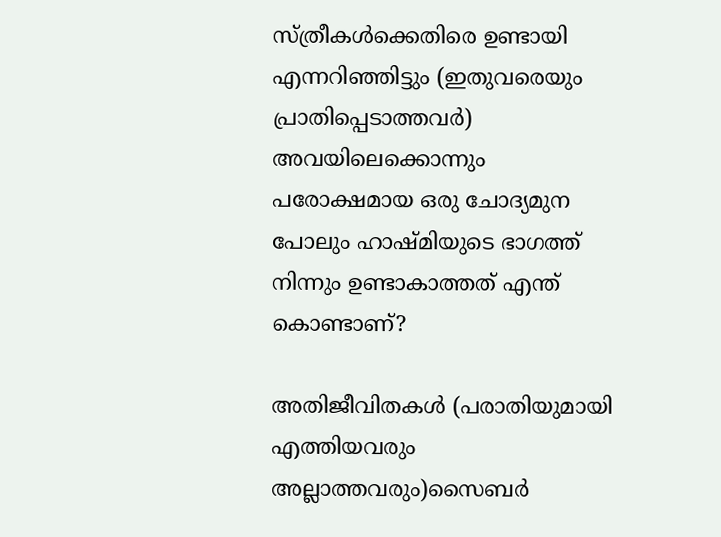സ്ത്രീകള്‍ക്കെതിരെ ഉണ്ടായി എന്നറിഞ്ഞിട്ടും (ഇതുവരെയും പ്രാതിപ്പെടാത്തവര്‍) അവയിലെക്കൊന്നും പരോക്ഷമായ ഒരു ചോദ്യമുന പോലും ഹാഷ്മിയുടെ ഭാഗത്ത് നിന്നും ഉണ്ടാകാത്തത് എന്ത് കൊണ്ടാണ്?

അതിജീവിതകള്‍ (പരാതിയുമായി എത്തിയവരും അല്ലാത്തവരും)സൈബര്‍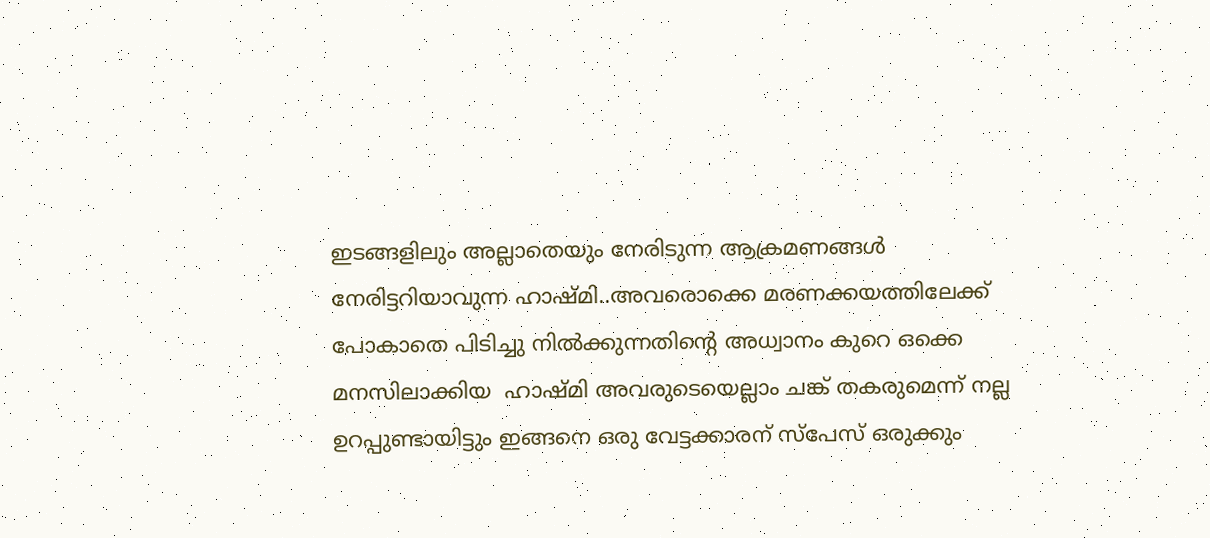ഇടങ്ങളിലും അല്ലാതെയും നേരിടുന്ന ആക്രമണങ്ങള്‍ നേരിട്ടറിയാവുന്ന ഹാഷ്മി..അവരൊക്കെ മരണക്കയത്തിലേക്ക് പോകാതെ പിടിച്ചു നില്‍ക്കുന്നതിന്റെ അധ്വാനം കുറെ ഒക്കെ മനസിലാക്കിയ  ഹാഷ്മി അവരുടെയെല്ലാം ചങ്ക് തകരുമെന്ന് നല്ല ഉറപ്പുണ്ടായിട്ടും ഇങ്ങനെ ഒരു വേട്ടക്കാരന് സ്‌പേസ് ഒരുക്കും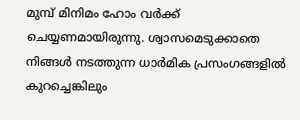മുമ്പ് മിനിമം ഹോം വര്‍ക്ക് ചെയ്യണമായിരുന്നു. ശ്വാസമെടുക്കാതെ നിങ്ങള്‍ നടത്തുന്ന ധാര്‍മിക പ്രസംഗങ്ങളില്‍ കുറച്ചെങ്കിലും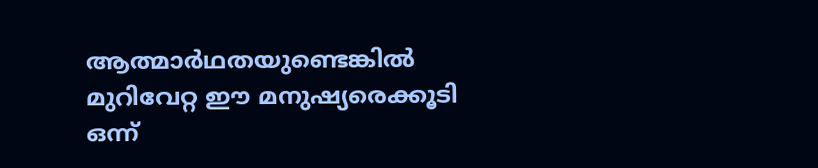ആത്മാര്‍ഥതയുണ്ടെങ്കില്‍ മുറിവേറ്റ ഈ മനുഷ്യരെക്കൂടി ഒന്ന്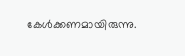കേള്‍ക്കണമായിരുന്നു.